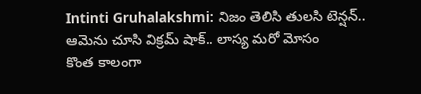Intinti Gruhalakshmi: నిజం తెలిసి తులసి టెన్షన్.. ఆమెను చూసి విక్రమ్ షాక్.. లాస్య మరో మోసం
కొంత కాలంగా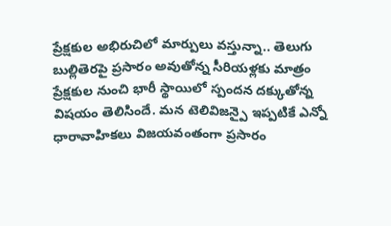ప్రేక్షకుల అభిరుచిలో మార్పులు వస్తున్నా.. తెలుగు బుల్లితెరపై ప్రసారం అవుతోన్న సీరియళ్లకు మాత్రం ప్రేక్షకుల నుంచి భారీ స్థాయిలో స్పందన దక్కుతోన్న విషయం తెలిసిందే. మన టెలివిజన్పై ఇప్పటికే ఎన్నో ధారావాహికలు విజయవంతంగా ప్రసారం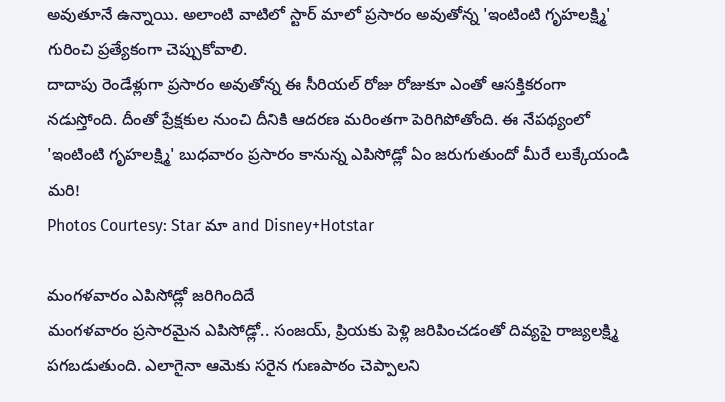అవుతూనే ఉన్నాయి. అలాంటి వాటిలో స్టార్ మాలో ప్రసారం అవుతోన్న 'ఇంటింటి గృహలక్ష్మి' గురించి ప్రత్యేకంగా చెప్పుకోవాలి.
దాదాపు రెండేళ్లుగా ప్రసారం అవుతోన్న ఈ సీరియల్ రోజు రోజుకూ ఎంతో ఆసక్తికరంగా నడుస్తోంది. దీంతో ప్రేక్షకుల నుంచి దీనికి ఆదరణ మరింతగా పెరిగిపోతోంది. ఈ నేపథ్యంలో 'ఇంటింటి గృహలక్ష్మి' బుధవారం ప్రసారం కానున్న ఎపిసోడ్లో ఏం జరుగుతుందో మీరే లుక్కేయండి మరి!
Photos Courtesy: Star మా and Disney+Hotstar

మంగళవారం ఎపిసోడ్లో జరిగిందిదే
మంగళవారం ప్రసారమైన ఎపిసోడ్లో.. సంజయ్, ప్రియకు పెళ్లి జరిపించడంతో దివ్యపై రాజ్యలక్ష్మి పగబడుతుంది. ఎలాగైనా ఆమెకు సరైన గుణపాఠం చెప్పాలని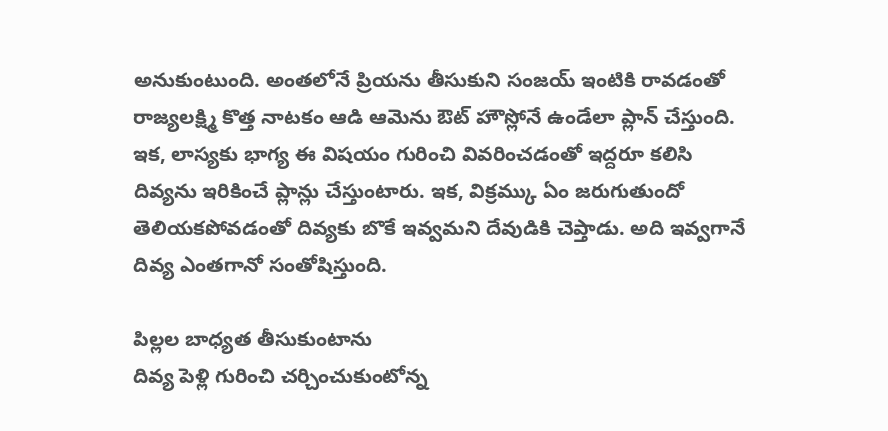అనుకుంటుంది. అంతలోనే ప్రియను తీసుకుని సంజయ్ ఇంటికి రావడంతో రాజ్యలక్ష్మి కొత్త నాటకం ఆడి ఆమెను ఔట్ హౌస్లోనే ఉండేలా ప్లాన్ చేస్తుంది.
ఇక, లాస్యకు భాగ్య ఈ విషయం గురించి వివరించడంతో ఇద్దరూ కలిసి దివ్యను ఇరికించే ప్లాన్లు చేస్తుంటారు. ఇక, విక్రమ్కు ఏం జరుగుతుందో తెలియకపోవడంతో దివ్యకు బొకే ఇవ్వమని దేవుడికి చెప్తాడు. అది ఇవ్వగానే దివ్య ఎంతగానో సంతోషిస్తుంది.

పిల్లల బాధ్యత తీసుకుంటాను
దివ్య పెళ్లి గురించి చర్చించుకుంటోన్న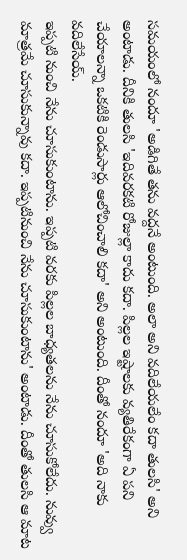సమయంలో నందూ 'అడిగితే తను వద్దనే అంటుంది. అలా అని వదిలేయలేం కదా తులసి' అని అంటాడు. దీనికి తులసి 'ఇదివరకటి రోజుల్లా కాదు కదా. పిల్లల ఇష్టాలకు వ్యతిరేకంగా ఏ పని చేయాలన్నా ఒకటికి రెండుసార్లు ఆలోచించాలి కదా' అని అంటుంది. దీంతో నందూ 'అది నాకు వదిలేసేయ్.
ఇప్పటి నుంచి నేను చూసుకుంటాను. ఇప్పటి వరకు పిల్లల బాధ్యతలను నేను చూసుకోలేదు. నువ్వు మాత్రమే చూసుకున్నావు కదా. ఇప్పటినుంచి నేను చూసుకుంటాను' అంటాడు. దీంతో తులసి ఆ మాట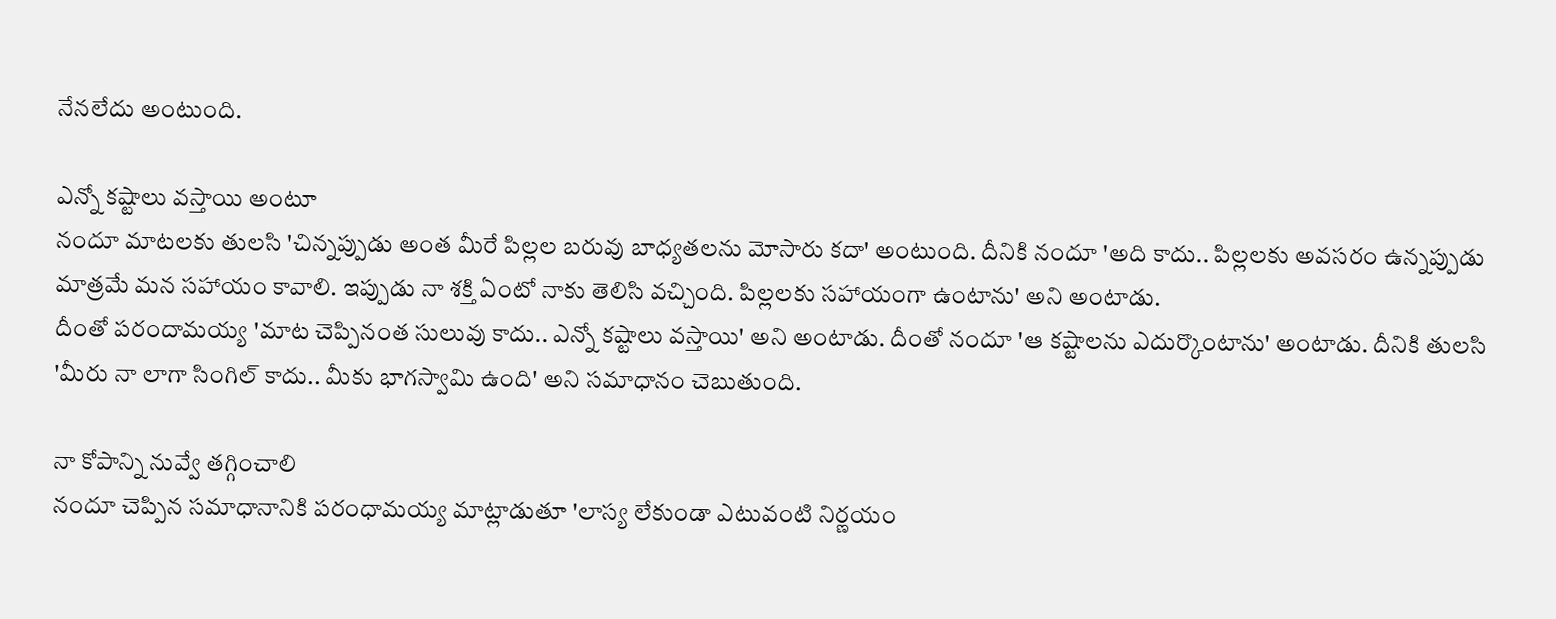నేనలేదు అంటుంది.

ఎన్నో కష్టాలు వస్తాయి అంటూ
నందూ మాటలకు తులసి 'చిన్నప్పుడు అంత మీరే పిల్లల బరువు బాధ్యతలను మోసారు కదా' అంటుంది. దీనికి నందూ 'అది కాదు.. పిల్లలకు అవసరం ఉన్నప్పుడు మాత్రమే మన సహాయం కావాలి. ఇప్పుడు నా శక్తి ఏంటో నాకు తెలిసి వచ్చింది. పిల్లలకు సహాయంగా ఉంటాను' అని అంటాడు.
దీంతో పరందామయ్య 'మాట చెప్పినంత సులువు కాదు.. ఎన్నో కష్టాలు వస్తాయి' అని అంటాడు. దీంతో నందూ 'ఆ కష్టాలను ఎదుర్కొంటాను' అంటాడు. దీనికి తులసి 'మీరు నా లాగా సింగిల్ కాదు.. మీకు భాగస్వామి ఉంది' అని సమాధానం చెబుతుంది.

నా కోపాన్ని నువ్వే తగ్గించాలి
నందూ చెప్పిన సమాధానానికి పరంధామయ్య మాట్లాడుతూ 'లాస్య లేకుండా ఎటువంటి నిర్ణయం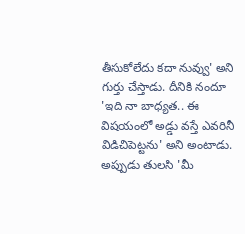తీసుకోలేదు కదా నువ్వు' అని గుర్తు చేస్తాడు. దీనికి నందూ 'ఇది నా బాధ్యత.. ఈ విషయంలో అడ్డు వస్తే ఎవరినీ విడిచిపెట్టను' అని అంటాడు.
అప్పుడు తులసి 'మీ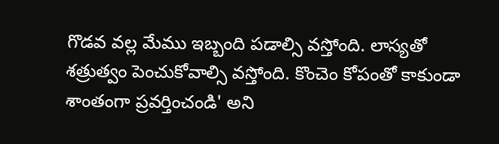గొడవ వల్ల మేము ఇబ్బంది పడాల్సి వస్తోంది. లాస్యతో శత్రుత్వం పెంచుకోవాల్సి వస్తోంది. కొంచెం కోపంతో కాకుండా శాంతంగా ప్రవర్తించండి' అని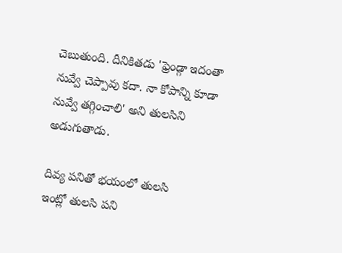చెబుతుంది. దీనికితడు 'ఫ్రెండ్గా ఇదంతా నువ్వే చెప్పావు కదా. నా కోపాన్ని కూడా నువ్వే తగ్గించాలి' అని తులసిని అడుగుతాడు.

దివ్య పనితో భయంలో తులసి
ఇంట్లో తులసి పని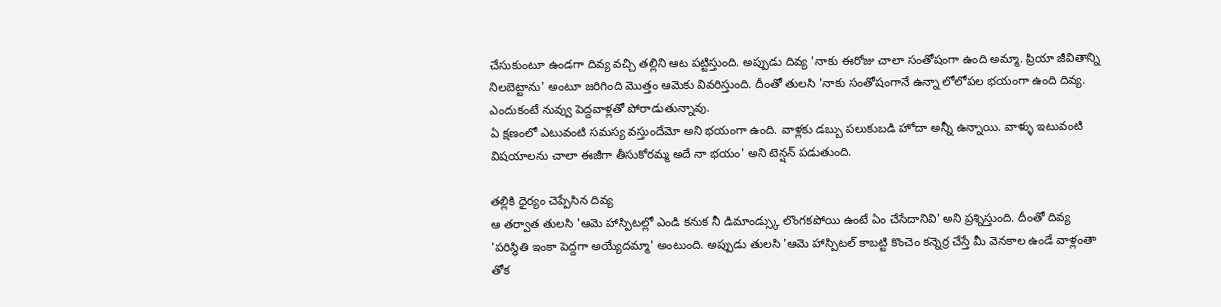చేసుకుంటూ ఉండగా దివ్య వచ్చి తల్లిని ఆట పట్టిస్తుంది. అప్పుడు దివ్య 'నాకు ఈరోజు చాలా సంతోషంగా ఉంది అమ్మా. ప్రియా జీవితాన్ని నిలబెట్టాను' అంటూ జరిగింది మొత్తం ఆమెకు వివరిస్తుంది. దీంతో తులసి 'నాకు సంతోషంగానే ఉన్నా లోలోపల భయంగా ఉంది దివ్య. ఎందుకంటే నువ్వు పెద్దవాళ్లతో పోరాడుతున్నావు.
ఏ క్షణంలో ఎటువంటి సమస్య వస్తుందేమో అని భయంగా ఉంది. వాళ్లకు డబ్బు పలుకుబడి హోదా అన్నీ ఉన్నాయి. వాళ్ళు ఇటువంటి విషయాలను చాలా ఈజీగా తీసుకోరమ్మ అదే నా భయం' అని టెన్షన్ పడుతుంది.

తల్లికి ధైర్యం చెప్పేసిన దివ్య
ఆ తర్వాత తులసి 'ఆమె హాస్పిటల్లో ఎండి కనుక నీ డిమాండ్స్కు లొంగకపోయి ఉంటే ఏం చేసేదానివి' అని ప్రశ్నిస్తుంది. దీంతో దివ్య 'పరిస్థితి ఇంకా పెద్దగా అయ్యేదమ్మా' అంటుంది. అప్పుడు తులసి 'ఆమె హాస్పిటల్ కాబట్టి కొంచెం కన్నెర్ర చేస్తే మీ వెనకాల ఉండే వాళ్లంతా తోక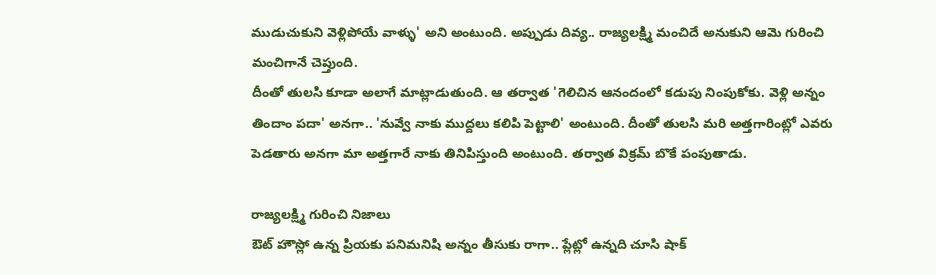ముడుచుకుని వెళ్లిపోయే వాళ్ళు' అని అంటుంది. అప్పుడు దివ్య.. రాజ్యలక్ష్మి మంచిదే అనుకుని ఆమె గురించి మంచిగానే చెప్తుంది.
దీంతో తులసి కూడా అలాగే మాట్లాడుతుంది. ఆ తర్వాత 'గెలిచిన ఆనందంలో కడుపు నింపుకోకు. వెళ్లి అన్నం తిందాం పదా' అనగా.. 'నువ్వే నాకు ముద్దలు కలిపి పెట్టాలి' అంటుంది. దీంతో తులసి మరి అత్తగారింట్లో ఎవరు పెడతారు అనగా మా అత్తగారే నాకు తినిపిస్తుంది అంటుంది. తర్వాత విక్రమ్ బొకే పంపుతాడు.

రాజ్యలక్ష్మి గురించి నిజాలు
ఔట్ హౌస్లో ఉన్న ప్రియకు పనిమనిషి అన్నం తీసుకు రాగా.. ప్లేట్లో ఉన్నది చూసి షాక్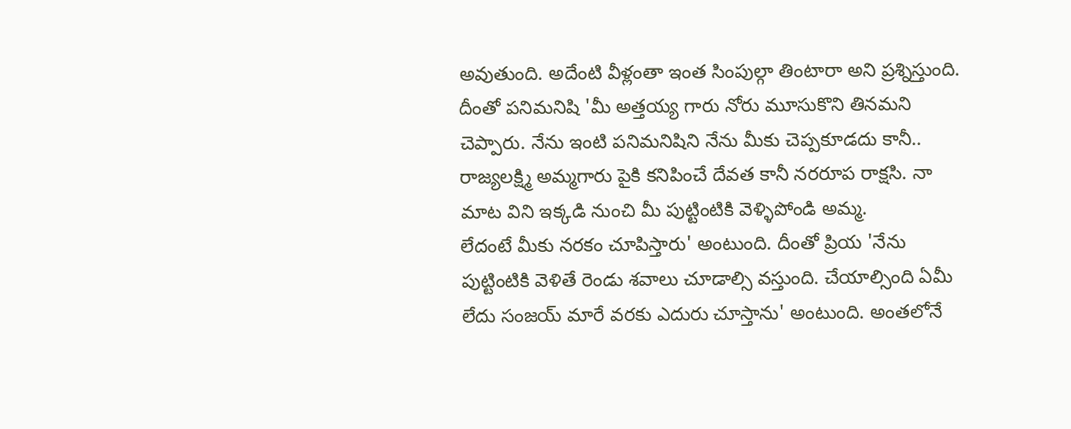అవుతుంది. అదేంటి వీళ్లంతా ఇంత సింపుల్గా తింటారా అని ప్రశ్నిస్తుంది. దీంతో పనిమనిషి 'మీ అత్తయ్య గారు నోరు మూసుకొని తినమని చెప్పారు. నేను ఇంటి పనిమనిషిని నేను మీకు చెప్పకూడదు కానీ.. రాజ్యలక్ష్మి అమ్మగారు పైకి కనిపించే దేవత కానీ నరరూప రాక్షసి. నా మాట విని ఇక్కడి నుంచి మీ పుట్టింటికి వెళ్ళిపోండి అమ్మ.
లేదంటే మీకు నరకం చూపిస్తారు' అంటుంది. దీంతో ప్రియ 'నేను పుట్టింటికి వెళితే రెండు శవాలు చూడాల్సి వస్తుంది. చేయాల్సింది ఏమీ లేదు సంజయ్ మారే వరకు ఎదురు చూస్తాను' అంటుంది. అంతలోనే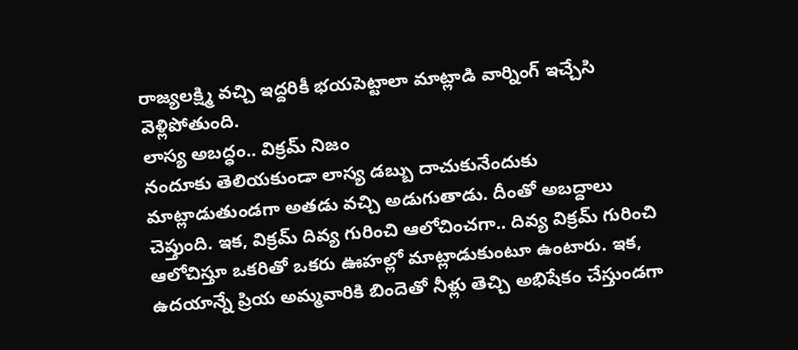రాజ్యలక్ష్మి వచ్చి ఇద్దరికీ భయపెట్టాలా మాట్లాడి వార్నింగ్ ఇచ్చేసి వెళ్లిపోతుంది.
లాస్య అబద్ధం.. విక్రమ్ నిజం
నందూకు తెలియకుండా లాస్య డబ్బు దాచుకునేందుకు మాట్లాడుతుండగా అతడు వచ్చి అడుగుతాడు. దీంతో అబద్దాలు చెప్తుంది. ఇక, విక్రమ్ దివ్య గురించి ఆలోచించగా.. దివ్య విక్రమ్ గురించి ఆలోచిస్తూ ఒకరితో ఒకరు ఊహల్లో మాట్లాడుకుంటూ ఉంటారు. ఇక, ఉదయాన్నే ప్రియ అమ్మవారికి బిందెతో నీళ్లు తెచ్చి అభిషేకం చేస్తుండగా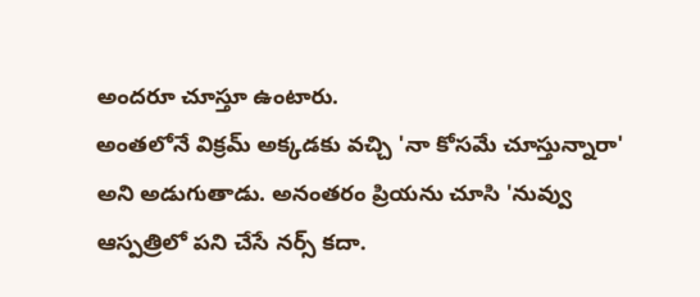అందరూ చూస్తూ ఉంటారు.
అంతలోనే విక్రమ్ అక్కడకు వచ్చి 'నా కోసమే చూస్తున్నారా' అని అడుగుతాడు. అనంతరం ప్రియను చూసి 'నువ్వు ఆస్పత్రిలో పని చేసే నర్స్ కదా.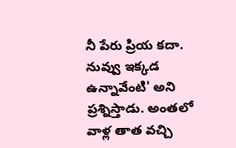నీ పేరు ప్రియ కదా. నువ్వు ఇక్కడ ఉన్నావేంటి' అని ప్రశ్నిస్తాడు. అంతలో వాళ్ల తాత వచ్చి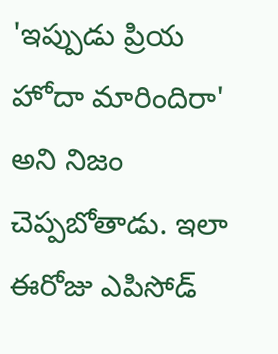'ఇప్పుడు ప్రియ హోదా మారిందిరా' అని నిజం చెప్పబోతాడు. ఇలా ఈరోజు ఎపిసోడ్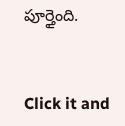పూర్తైంది.


Click it and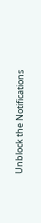Unblock the Notifications